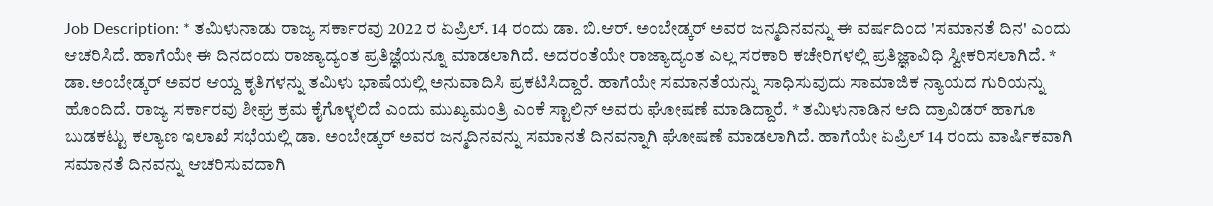Job Description: * ತಮಿಳುನಾಡು ರಾಜ್ಯ ಸರ್ಕಾರವು 2022 ರ ಏಪ್ರಿಲ್. 14 ರಂದು ಡಾ. ಬಿ.ಆರ್. ಅಂಬೇಡ್ಕರ್ ಅವರ ಜನ್ಮದಿನವನ್ನು ಈ ವರ್ಷದಿಂದ 'ಸಮಾನತೆ ದಿನ' ಎಂದು ಆಚರಿಸಿದೆ. ಹಾಗೆಯೇ ಈ ದಿನದಂದು ರಾಜ್ಯಾದ್ಯಂತ ಪ್ರತಿಜ್ಞೆಯನ್ನೂ ಮಾಡಲಾಗಿದೆ. ಅದರಂತೆಯೇ ರಾಜ್ಯಾದ್ಯಂತ ಎಲ್ಲ ಸರಕಾರಿ ಕಚೇರಿಗಳಲ್ಲಿ ಪ್ರತಿಜ್ಞಾವಿಧಿ ಸ್ವೀಕರಿಸಲಾಗಿದೆ. * ಡಾ.ಅಂಬೇಡ್ಕರ್ ಅವರ ಆಯ್ದ ಕೃತಿಗಳನ್ನು ತಮಿಳು ಭಾಷೆಯಲ್ಲಿ ಅನುವಾದಿಸಿ ಪ್ರಕಟಿಸಿದ್ದಾರೆ. ಹಾಗೆಯೇ ಸಮಾನತೆಯನ್ನು ಸಾಧಿಸುವುದು ಸಾಮಾಜಿಕ ನ್ಯಾಯದ ಗುರಿಯನ್ನು ಹೊಂದಿದೆ. ರಾಜ್ಯ ಸರ್ಕಾರವು ಶೀಘ್ರ ಕ್ರಮ ಕೈಗೊಳ್ಳಲಿದೆ ಎಂದು ಮುಖ್ಯಮಂತ್ರಿ ಎಂಕೆ ಸ್ಟಾಲಿನ್ ಅವರು ಘೋಷಣೆ ಮಾಡಿದ್ದಾರೆ. * ತಮಿಳುನಾಡಿನ ಆದಿ ದ್ರಾವಿಡರ್ ಹಾಗೂ ಬುಡಕಟ್ಟು ಕಲ್ಯಾಣ ಇಲಾಖೆ ಸಭೆಯಲ್ಲಿ ಡಾ. ಅಂಬೇಡ್ಕರ್ ಅವರ ಜನ್ಮದಿನವನ್ನು ಸಮಾನತೆ ದಿನವನ್ನಾಗಿ ಘೋಷಣೆ ಮಾಡಲಾಗಿದೆ. ಹಾಗೆಯೇ ಏಪ್ರಿಲ್ 14 ರಂದು ವಾರ್ಷಿಕವಾಗಿ ಸಮಾನತೆ ದಿನವನ್ನು ಆಚರಿಸುವದಾಗಿ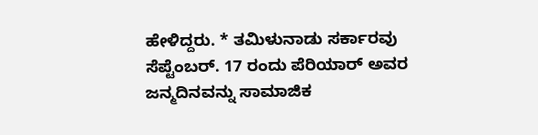ಹೇಳಿದ್ದರು. * ತಮಿಳುನಾಡು ಸರ್ಕಾರವು ಸೆಪ್ಟೆಂಬರ್. 17 ರಂದು ಪೆರಿಯಾರ್ ಅವರ ಜನ್ಮದಿನವನ್ನು ಸಾಮಾಜಿಕ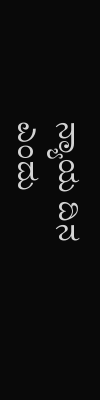ನ್ಯಾಯ ದಿನ ಎಂದು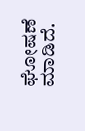ಘೋಷಣೆ ಮಾಡಿದೆ.